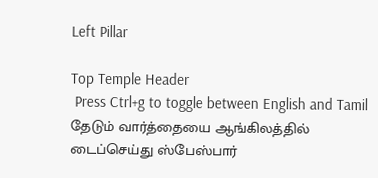Left Pillar

Top Temple Header
 Press Ctrl+g to toggle between English and Tamil
தேடும் வார்த்தையை ஆங்கிலத்தில் டைப்செய்து ஸ்பேஸ்பார்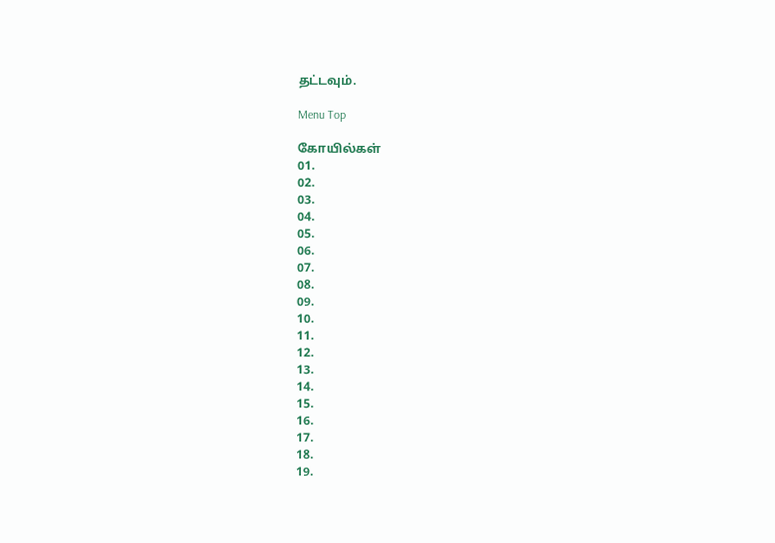தட்டவும்.

Menu Top

கோயில்கள்
01.
02.
03.
04.
05.
06.
07.
08.
09.
10.
11.
12.
13.
14.
15.
16.
17.
18.
19.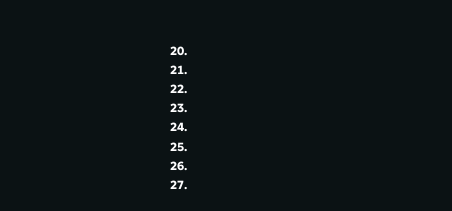20.
21.
22.
23.
24.
25.
26.
27.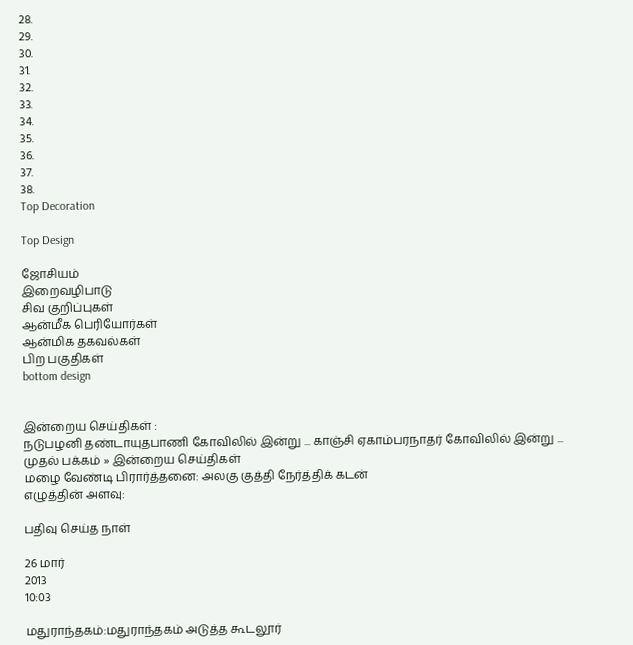28.
29.
30.
31.
32.
33.
34.
35.
36.
37.
38.
Top Decoration

Top Design

ஜோசியம்
இறைவழிபாடு
சிவ குறிப்புகள்
ஆன்மீக பெரியோர்கள்
ஆன்மிக தகவல்கள்
பிற பகுதிகள்
bottom design


இன்றைய செய்திகள் :
நடுபழனி தண்டாயுதபாணி கோவிலில் இன்று ... காஞ்சி ஏகாம்பரநாதர் கோவிலில் இன்று ...
முதல் பக்கம் » இன்றைய செய்திகள்
மழை வேண்டி பிரார்த்தனை: அலகு குத்தி நேர்த்திக் கடன்
எழுத்தின் அளவு:

பதிவு செய்த நாள்

26 மார்
2013
10:03

மதுராந்தகம்:மதுராந்தகம் அடுத்த கூடலூர்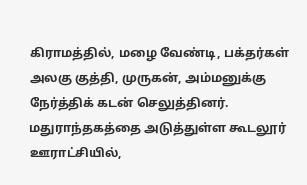கிராமத்தில், மழை வேண்டி, பக்தர்கள் அலகு குத்தி, முருகன், அம்மனுக்கு நேர்த்திக் கடன் செலுத்தினர். மதுராந்தகத்தை அடுத்துள்ள கூடலூர் ஊராட்சியில்,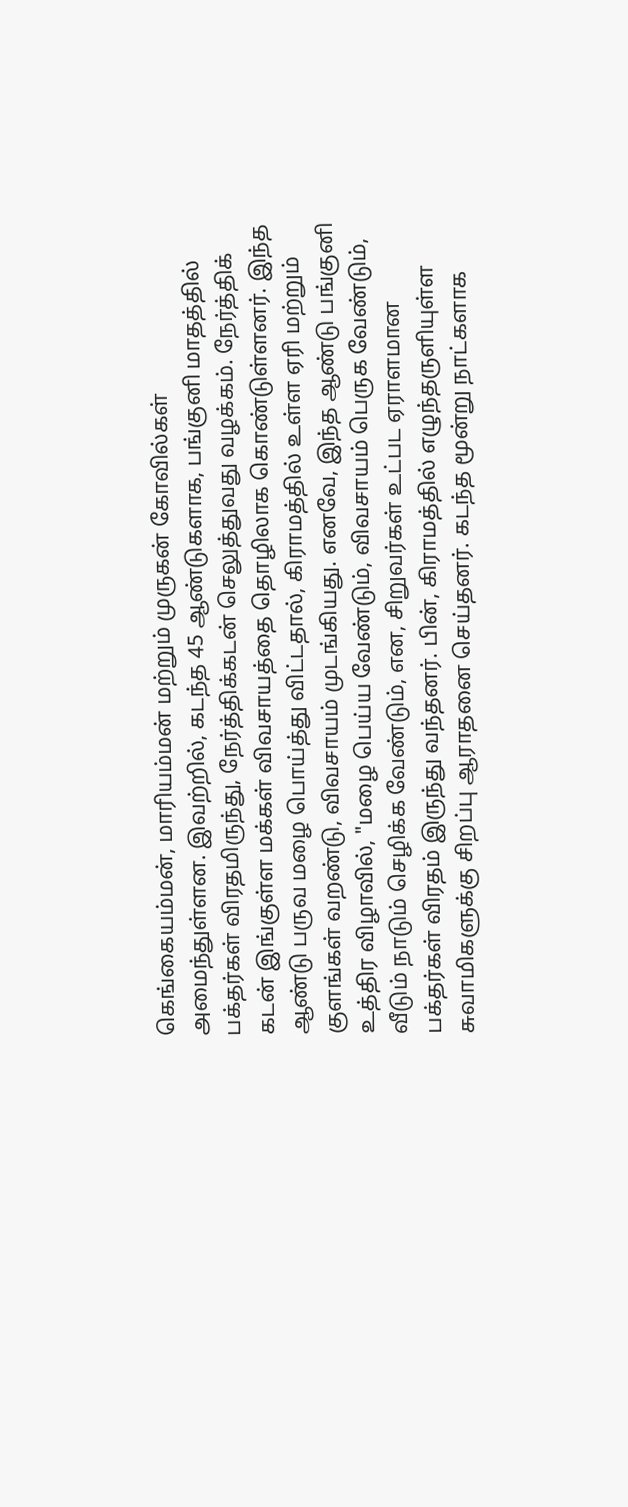கெங்கையம்மன், மாரியம்மன் மற்றும் முருகன் கோவில்கள் அமைந்துள்ளன. இவற்றில், கடந்த 45 ஆண்டுகளாக, பங்குனி மாதத்தில் பக்தர்கள் விரதமிருந்து, நேர்த்திக்கடன் செலுத்துவது வழக்கம். நேர்த்திக் கடன் இங்குள்ள மக்கள் விவசாயத்தை தொழிலாக கொண்டுள்ளனர். இந்த ஆண்டு பருவ மழை பொய்த்து விட்டதால், கிராமத்தில் உள்ள ஏரி மற்றும் குளங்கள் வறண்டு, விவசாயம் முடங்கியது. எனவே, இந்த ஆண்டு பங்குனி உத்திர விழாவில், "மழை பெய்ய வேண்டும், விவசாயம் பெருக வேண்டும், வீடும் நாடும் செழிக்க வேண்டும், என, சிறுவர்கள் உட்பட ஏராளமான பக்தர்கள் விரதம் இருந்து வந்தனர். பின், கிராமத்தில் எழுந்தருளியுள்ள சுவாமிகளுக்கு சிறப்பு ஆராதனை செய்தனர். கடந்த மூன்று நாட்களாக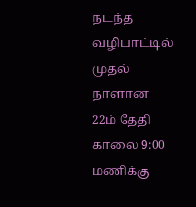நடந்த வழிபாட்டில் முதல் நாளான 22ம் தேதி காலை 9:00 மணிக்கு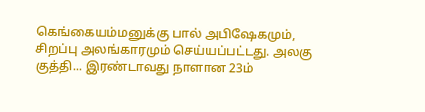கெங்கையம்மனுக்கு பால் அபிஷேகமும், சிறப்பு அலங்காரமும் செய்யப்பட்டது. அலகு குத்தி... இரண்டாவது நாளான 23ம்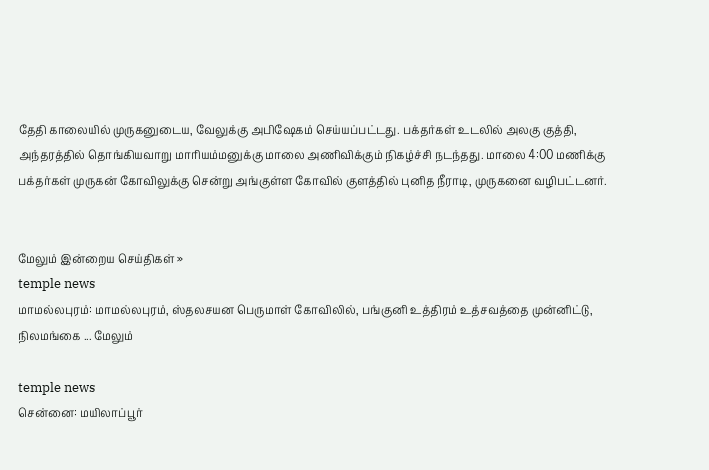தேதி காலையில் முருகனுடைய, வேலுக்கு அபிஷேகம் செய்யப்பட்டது. பக்தர்கள் உடலில் அலகு குத்தி, அந்தரத்தில் தொங்கியவாறு மாரியம்மனுக்கு மாலை அணிவிக்கும் நிகழ்ச்சி நடந்தது. மாலை 4:00 மணிக்கு பக்தர்கள் முருகன் கோவிலுக்கு சென்று அங்குள்ள கோவில் குளத்தில் புனித நீராடி, முருகனை வழிபட்டனர்.


மேலும் இன்றைய செய்திகள் »
temple news
மாமல்லபுரம்: மாமல்லபுரம், ஸ்தலசயன பெருமாள் கோவிலில், பங்குனி உத்திரம் உத்சவத்தை முன்னிட்டு, நிலமங்கை ... மேலும்

temple news
சென்னை: மயிலாப்பூர்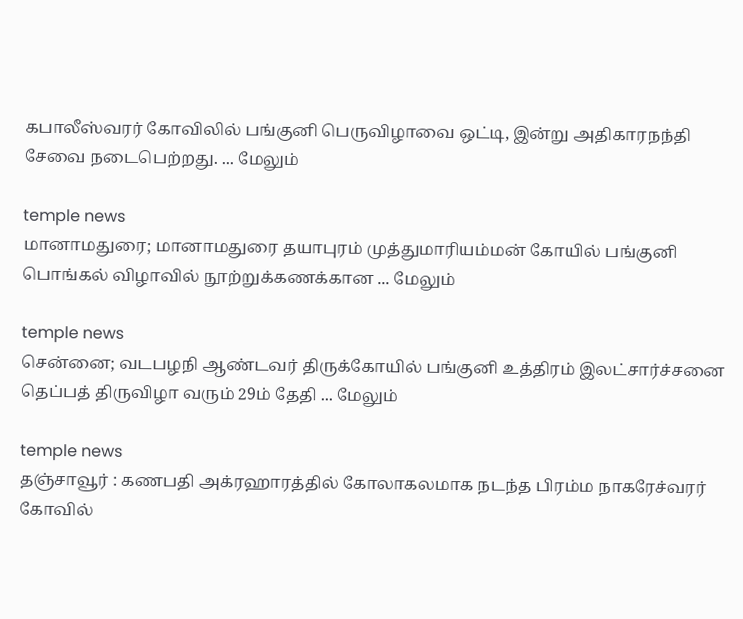கபாலீஸ்வரர் கோவிலில் பங்குனி பெருவிழாவை ஒட்டி, இன்று அதிகாரநந்தி சேவை நடைபெற்றது. ... மேலும்

temple news
மானாமதுரை; மானாமதுரை தயாபுரம் முத்துமாரியம்மன் கோயில் பங்குனி பொங்கல் விழாவில் நூற்றுக்கணக்கான ... மேலும்

temple news
சென்னை; வடபழநி ஆண்டவர் திருக்கோயில் பங்குனி உத்திரம் இலட்சார்ச்சனை தெப்பத் திருவிழா வரும் 29ம் தேதி ... மேலும்

temple news
தஞ்சாவூர் : கணபதி அக்ரஹாரத்தில் கோலாகலமாக நடந்த பிரம்ம நாகரேச்வரர் கோவில்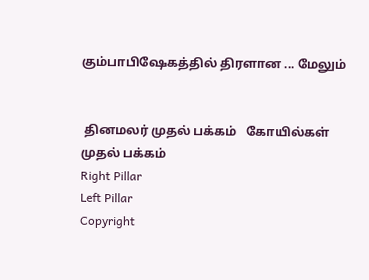கும்பாபிஷேகத்தில் திரளான ... மேலும்


 தினமலர் முதல் பக்கம்   கோயில்கள் முதல் பக்கம்
Right Pillar
Left Pillar
Copyright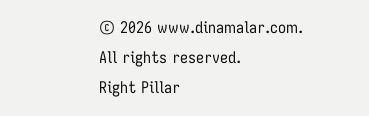© 2026 www.dinamalar.com. All rights reserved.
Right Pillar